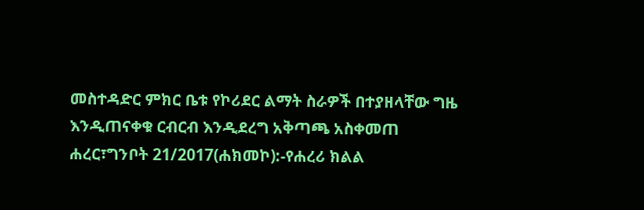መስተዳድር ምክር ቤቱ የኮሪደር ልማት ስራዎች በተያዘላቸው ግዜ እንዲጠናቀቁ ርብርብ እንዲደረግ አቅጣጫ አስቀመጠ
ሐረር፣ግንቦት 21/2017(ሐክመኮ):-የሐረሪ ክልል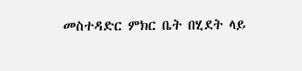መስተዳድር ምክር ቤት በሂደት ላይ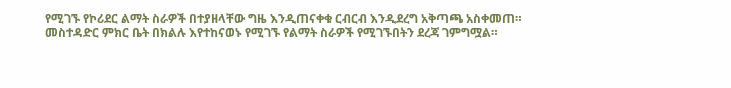የሚገኙ የኮሪደር ልማት ስራዎች በተያዘላቸው ግዜ እንዲጠናቀቁ ርብርብ እንዲደረግ አቅጣጫ አስቀመጠ።
መስተዳድር ምክር ቤት በክልሉ እየተከናወኑ የሚገኙ የልማት ስራዎች የሚገኙበትን ደረጃ ገምግሟል።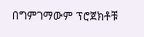በግምገማውም ፕሮጀክቶቹ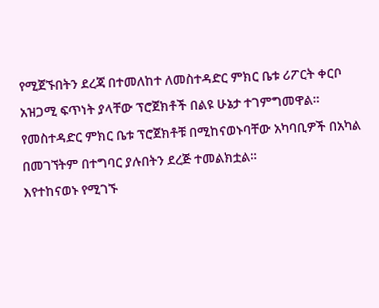የሚጀኙበትን ደረጃ በተመለከተ ለመስተዳድር ምክር ቤቱ ሪፖርት ቀርቦ አዝጋሚ ፍጥነት ያላቸው ፕሮጀክቶች በልዩ ሁኔታ ተገምግመዋል።
የመስተዳድር ምክር ቤቱ ፕሮጀክቶቹ በሚከናወኑባቸው አካባቢዎች በአካል በመገኘትም በተግባር ያሉበትን ደረጅ ተመልክቷል።
እየተከናወኑ የሚገኙ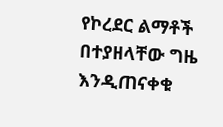የኮረደር ልማቶች በተያዘላቸው ግዜ እንዲጠናቀቁ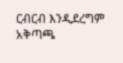ርብርብ እንዲደረግም አቅጣጫ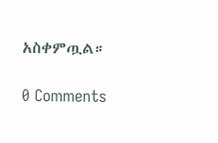አስቀምጧል።

0 Comments